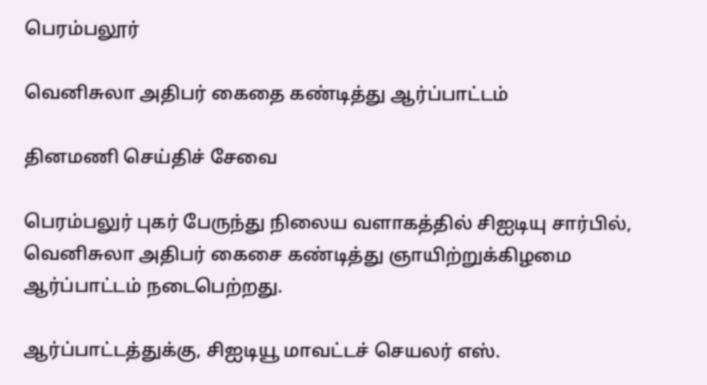பெரம்பலூர்

வெனிசுலா அதிபர் கைதை கண்டித்து ஆர்ப்பாட்டம்

தினமணி செய்திச் சேவை

பெரம்பலுர் புகர் பேருந்து நிலைய வளாகத்தில் சிஐடியு சார்பில், வெனிசுலா அதிபர் கைசை கண்டித்து ஞாயிற்றுக்கிழமை ஆர்ப்பாட்டம் நடைபெற்றது.

ஆர்ப்பாட்டத்துக்கு, சிஐடியூ மாவட்டச் செயலர் எஸ்.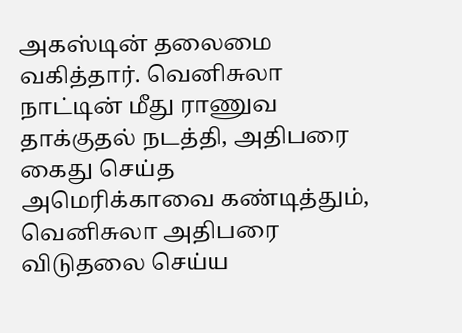அகஸ்டின் தலைமை வகித்தார். வெனிசுலா நாட்டின் மீது ராணுவ தாக்குதல் நடத்தி, அதிபரை கைது செய்த அமெரிக்காவை கண்டித்தும், வெனிசுலா அதிபரை விடுதலை செய்ய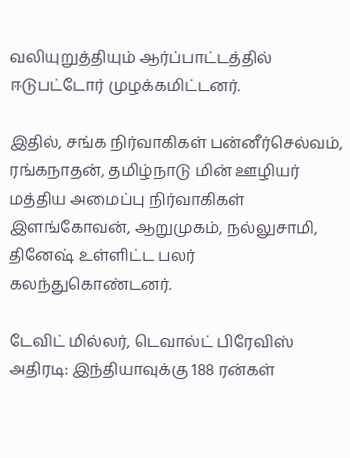வலியுறுத்தியும் ஆர்ப்பாட்டத்தில் ஈடுபட்டோர் முழக்கமிட்டனர்.

இதில், சங்க நிர்வாகிகள் பன்னீர்செல்வம், ரங்கநாதன், தமிழ்நாடு மின் ஊழியர் மத்திய அமைப்பு நிர்வாகிகள் இளங்கோவன், ஆறுமுகம், நல்லுசாமி, தினேஷ் உள்ளிட்ட பலர் கலந்துகொண்டனர்.

டேவிட் மில்லர், டெவால்ட் பிரேவிஸ் அதிரடி: இந்தியாவுக்கு 188 ரன்கள்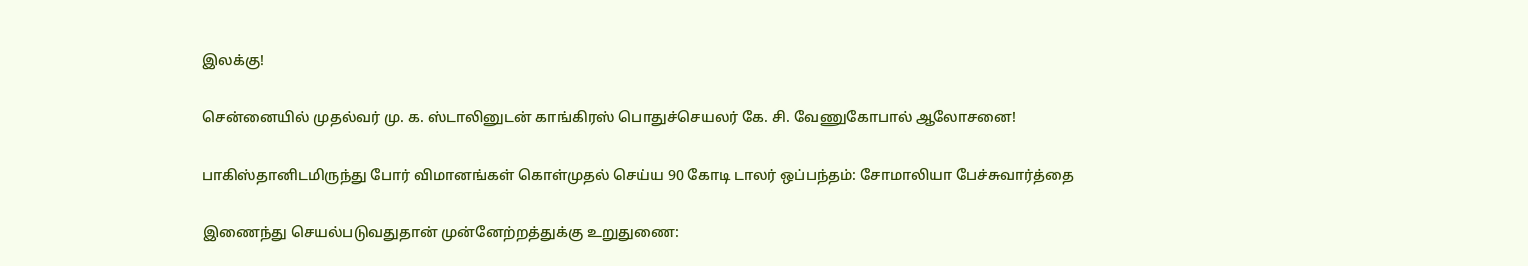இலக்கு!

சென்னையில் முதல்வர் மு. க. ஸ்டாலினுடன் காங்கிரஸ் பொதுச்செயலர் கே. சி. வேணுகோபால் ஆலோசனை!

பாகிஸ்தானிடமிருந்து போர் விமானங்கள் கொள்முதல் செய்ய 90 கோடி டாலர் ஒப்பந்தம்: சோமாலியா பேச்சுவார்த்தை

இணைந்து செயல்படுவதுதான் முன்னேற்றத்துக்கு உறுதுணை: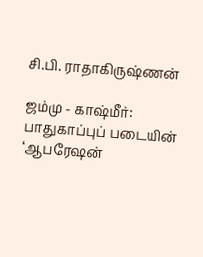சி.பி. ராதாகிருஷ்ணன்

ஜம்மு - காஷ்மீர்: பாதுகாப்புப் படையின் ‘ஆபரேஷன்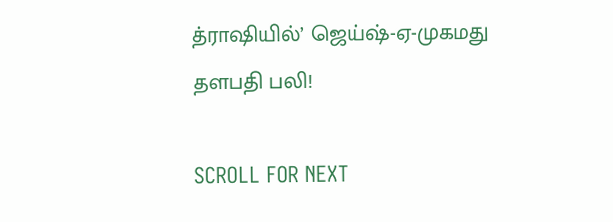த்ராஷியில்’ ஜெய்ஷ்-ஏ-முகமது தளபதி பலி!

SCROLL FOR NEXT